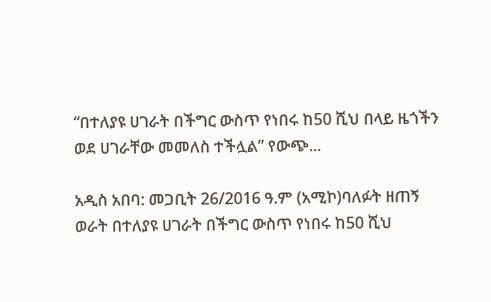“በተለያዩ ሀገራት በችግር ውስጥ የነበሩ ከ50 ሺህ በላይ ዜጎችን ወደ ሀገራቸው መመለስ ተችሏል” የውጭ...

አዲስ አበባ: መጋቢት 26/2016 ዓ.ም (አሚኮ)ባለፉት ዘጠኝ ወራት በተለያዩ ሀገራት በችግር ውስጥ የነበሩ ከ50 ሺህ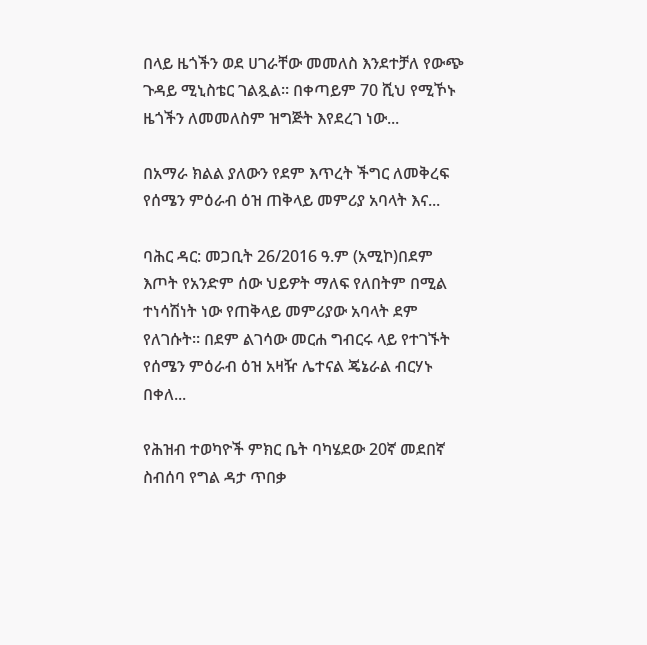በላይ ዜጎችን ወደ ሀገራቸው መመለስ እንደተቻለ የውጭ ጉዳይ ሚኒስቴር ገልጿል፡፡ በቀጣይም 70 ሺህ የሚኾኑ ዜጎችን ለመመለስም ዝግጅት እየደረገ ነው...

በአማራ ክልል ያለውን የደም እጥረት ችግር ለመቅረፍ የሰሜን ምዕራብ ዕዝ ጠቅላይ መምሪያ አባላት እና...

ባሕር ዳር: መጋቢት 26/2016 ዓ.ም (አሚኮ)በደም እጦት የአንድም ሰው ህይዎት ማለፍ የለበትም በሚል ተነሳሽነት ነው የጠቅላይ መምሪያው አባላት ደም የለገሱት። በደም ልገሳው መርሐ ግብርሩ ላይ የተገኙት የሰሜን ምዕራብ ዕዝ አዛዥ ሌተናል ጄኔራል ብርሃኑ በቀለ...

የሕዝብ ተወካዮች ምክር ቤት ባካሄደው 20ኛ መደበኛ ስብሰባ የግል ዳታ ጥበቃ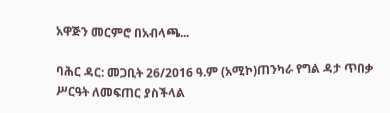አዋጅን መርምሮ በአብላጫ...

ባሕር ዳር: መጋቢት 26/2016 ዓ.ም (አሚኮ)ጠንካራ የግል ዳታ ጥበቃ ሥርዓት ለመፍጠር ያስችላል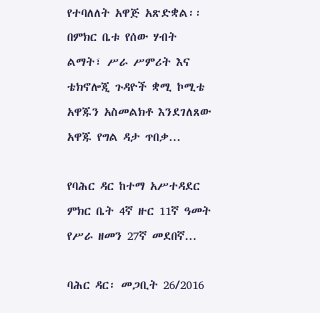የተባለለት አዋጅ አጽድቋል፡፡ በምክር ቤቱ የሰው ሃብት ልማት፣ ሥራ ሥምሪት እና ቴክኖሎጂ ጉዳዮች ቋሚ ኮሚቴ አዋጁን አስመልክቶ እንደገለጸው አዋጁ የግል ዳታ ጥበቃ...

የባሕር ዳር ከተማ አሥተዳደር ምክር ቤት 4ኛ ዙር 11ኛ ዓመት የሥራ ዘመን 27ኛ መደበኛ...

ባሕር ዳር፡ መጋቢት 26/2016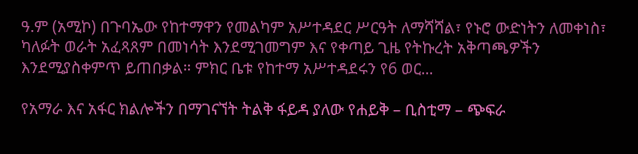ዓ.ም (አሚኮ) በጉባኤው የከተማዋን የመልካም አሥተዳደር ሥርዓት ለማሻሻል፣ የኑሮ ውድነትን ለመቀነስ፣ ካለፉት ወራት አፈጻጸም በመነሳት እንደሚገመግም እና የቀጣይ ጊዜ የትኩረት አቅጣጫዎችን እንደሚያስቀምጥ ይጠበቃል። ምክር ቤቱ የከተማ አሥተዳደሩን የ6 ወር...

የአማራ እና አፋር ክልሎችን በማገናኘት ትልቅ ፋይዳ ያለው የሐይቅ – ቢስቲማ – ጭፍራ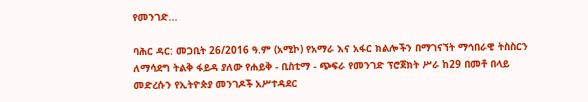የመንገድ...

ባሕር ዳር: መጋቢት 26/2016 ዓ.ም (አሚኮ) የአማራ እና አፋር ክልሎችን በማገናኘት ማኅበራዊ ትስስርን ለማሳደግ ትልቅ ፋይዳ ያለው የሐይቅ - ቢስቲማ - ጭፍራ የመንገድ ፕሮጀክት ሥራ ከ29 በመቶ በላይ መድረሱን የኢትዮጵያ መንገዶች አሥተዳደር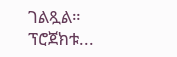ገልጿል። ፕሮጀክቱ...